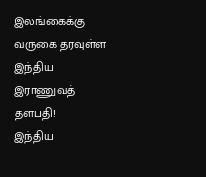இலங்கைக்கு வருகை தரவுள்ள இந்திய இராணுவத் தளபதி!
இந்திய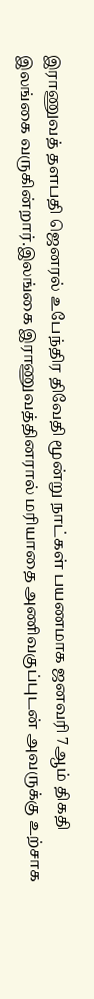இராணுவத் தளபதி ஜெனரல் உபேந்திர திவேதி மூன்று நாட்கள் பயணமாக ஜனவரி 7ஆம் திகதி இலங்கை வருகின்றார்.இலங்கை இராணுவத்தினரால் மரியாதை அணிவகுப்புடன் அவருக்கு உற்சாக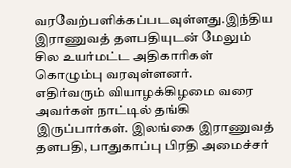வரவேற்பளிக்கப்படவுள்ளது.இந்திய இராணுவத் தளபதியுடன் மேலும் சில உயர்மட்ட அதிகாரிகள் கொழும்பு வரவுள்ளனர்.
எதிர்வரும் வியாழக்கிழமை வரை அவர்கள் நாட்டில் தங்கி இருப்பார்கள். இலங்கை இராணுவத் தளபதி, பாதுகாப்பு பிரதி அமைச்சர்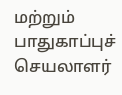மற்றும் பாதுகாப்புச் செயலாளர்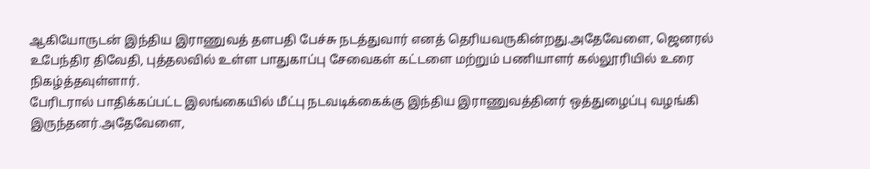ஆகியோருடன் இந்திய இராணுவத் தளபதி பேச்சு நடத்துவார் எனத் தெரியவருகின்றது.அதேவேளை, ஜெனரல் உபேந்திர திவேதி, புத்தலவில் உள்ள பாதுகாப்பு சேவைகள் கட்டளை மற்றும் பணியாளர் கல்லூரியில் உரை நிகழ்த்தவுள்ளார்.
பேரிடரால் பாதிக்கப்பட்ட இலங்கையில் மீட்பு நடவடிக்கைக்கு இந்திய இராணுவத்தினர் ஒத்துழைப்பு வழங்கி இருந்தனர்.அதேவேளை,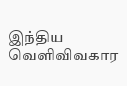இந்திய வெளிவிவகார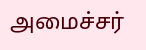அமைச்சர்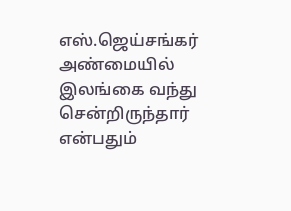எஸ்.ஜெய்சங்கர் அண்மையில் இலங்கை வந்து சென்றிருந்தார் என்பதும்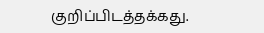குறிப்பிடத்தக்கது.